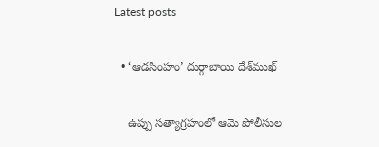Latest posts

  • ‘ఆడసింహం’ దుర్గాబాయి దేశ్‌ముఖ్

    ఉప్పు సత్యాగ్రహంలో ఆమె పోలీసుల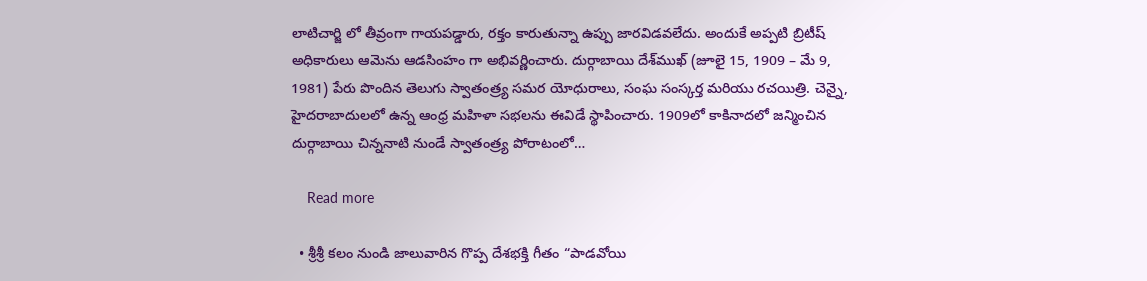లాటిచార్జి లో తీవ్రంగా గాయపడ్డారు, రక్తం కారుతున్నా ఉప్పు జారవిడవలేదు. అందుకే అప్పటి బ్రిటీష్ అధికారులు ఆమెను ఆడసింహం గా అభివర్ణించారు. దుర్గాబాయి దేశ్‌ముఖ్ (జూలై 15, 1909 – మే 9, 1981) పేరు పొందిన తెలుగు స్వాతంత్ర్య సమర యోధురాలు, సంఘ సంస్కర్త మరియు రచయిత్రి. చెన్నై, హైదరాబాదులలో ఉన్న ఆంధ్ర మహిళా సభలను ఈవిడే స్థాపించారు. 1909లో కాకినాదలో జన్మించిన దుర్గాబాయి చిన్ననాటి నుండే స్వాతంత్ర్య పోరాటంలో…

    Read more

  • శ్రీశ్రీ కలం నుండి జాలువారిన గొప్ప దేశభక్తి గీతం “పాడవోయి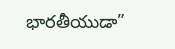భారతీయుడా”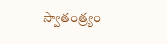స్వాతంత్ర్యం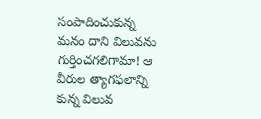సంపాదించుకున్న మనం దాని విలువను గుర్తించగలిగామా! ఆ వీరుల త్యాగఫలాన్ని కున్న విలువ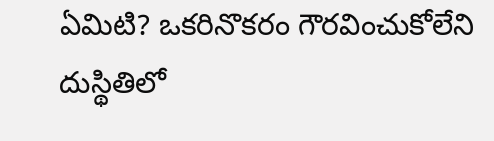ఏమిటి? ఒకరినొకరం గౌరవించుకోలేని దుస్థితిలో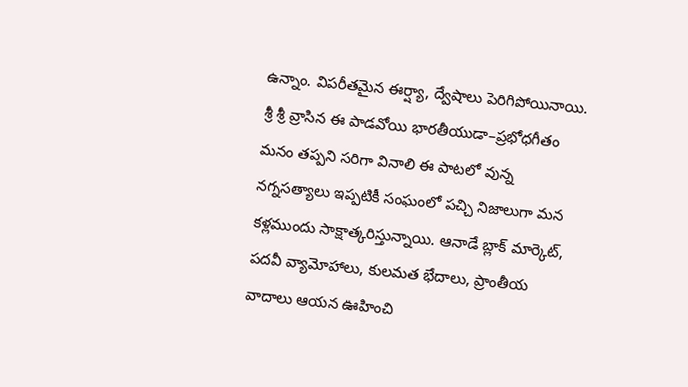ఉన్నాం. విపరీతమైన ఈర్ష్యా, ద్వేషాలు పెరిగిపోయినాయి. శ్రీ శ్రీ వ్రాసిన ఈ పాడవోయి భారతీయుడా–ప్రభోధగీతం మనం తప్పని సరిగా వినాలి ఈ పాటలో వున్న నగ్నసత్యాలు ఇప్పటికీ సంఘంలో పచ్చి నిజాలుగా మన కళ్లముందు సాక్షాత్కరిస్తున్నాయి. ఆనాడే బ్లాక్ మార్కెట్, పదవీ వ్యామోహాలు, కులమత భేదాలు, ప్రాంతీయ వాదాలు ఆయన ఊహించి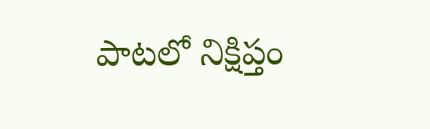పాటలో నిక్షిప్తం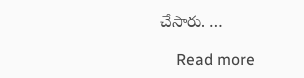చేసారు. …

    Read more